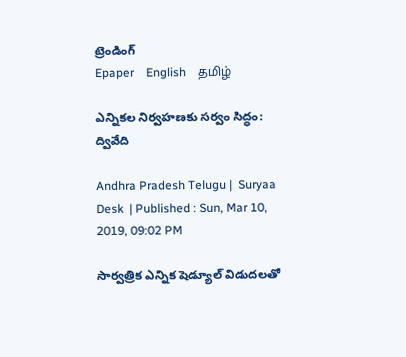ట్రెండింగ్
Epaper    English    தமிழ்

ఎన్నికల నిర్వహణకు సర్వం సిద్ధం: ద్వివేది

Andhra Pradesh Telugu |  Suryaa Desk  | Published : Sun, Mar 10, 2019, 09:02 PM

సార్వత్రిక ఎన్నిక షెడ్యూల్ విడుదలతో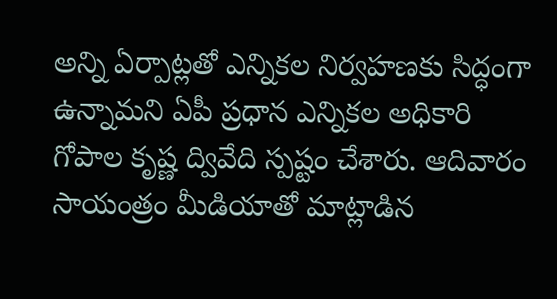అన్ని ఏర్పాట్లతో ఎన్నికల నిర్వహణకు సిద్ధంగా ఉన్నామని ఏపీ ప్రధాన ఎన్నికల అధికారి గోపాల కృష్ణ ద్వివేది స్పష్టం చేశారు. ఆదివారం సాయంత్రం మీడియాతో మాట్లాడిన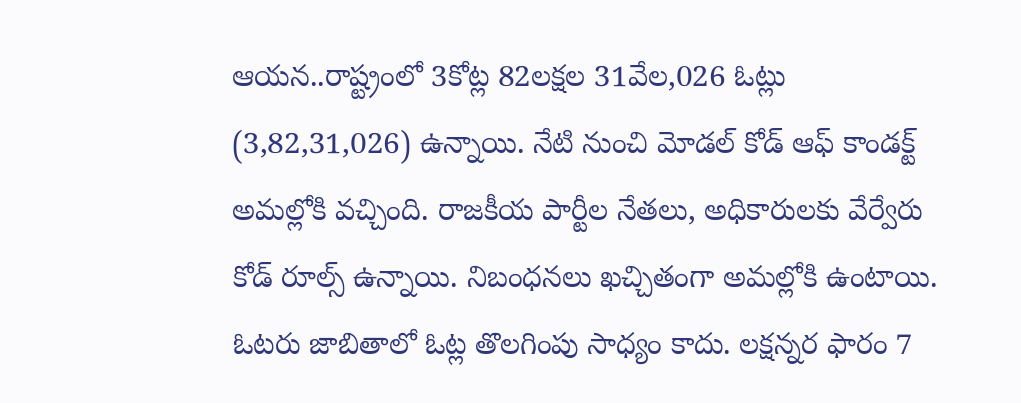ఆయన..రాష్ట్రంలో 3కోట్ల 82లక్షల 31వేల,026 ఓట్లు (3,82,31,026) ఉన్నాయి. నేటి నుంచి మోడల్ కోడ్ ఆఫ్ కాండక్ట్ అమల్లోకి వచ్చింది. రాజకీయ పార్టీల నేతలు, అధికారులకు వేర్వేరు కోడ్ రూల్స్ ఉన్నాయి. నిబంధనలు ఖచ్చితంగా అమల్లోకి ఉంటాయి. ఓటరు జాబితాలో ఓట్ల తొలగింపు సాధ్యం కాదు. లక్షన్నర ఫారం 7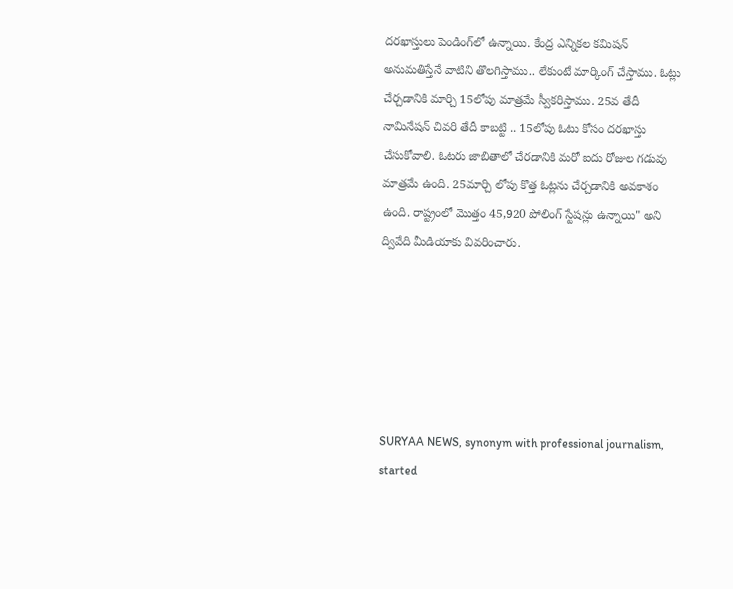దరఖాస్తులు పెండింగ్‌లో ఉన్నాయి. కేంద్ర ఎన్నికల కమిషన్ అనుమతిస్తేనే వాటిని తొలగిస్తాము.. లేకుంటే మార్కింగ్ చేస్తాము. ఓట్లు చేర్చడానికి మార్చి 15లోపు మాత్రమే స్వీకరిస్తాము. 25వ తేదీ నామినేషన్ చివరి తేదీ కాబట్టి .. 15లోపు ఓటు కోసం దరఖాస్తు చేసుకోవాలి. ఓటరు జాబితాలో చేరడానికి మరో ఐదు రోజుల గడువు మాత్రమే ఉంది. 25మార్చి లోపు కొత్త ఓట్లను చేర్చడానికి అవకాశం ఉంది. రాష్ట్రంలో మొత్తం 45,920 పోలింగ్ స్టేషన్లు ఉన్నాయి" అని ద్వివేది మీడియాకు వివరించారు.






SURYAA NEWS, synonym with professional journalism, started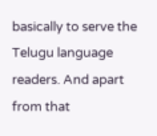basically to serve the Telugu language readers. And apart from that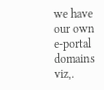we have our own e-portal domains viz,.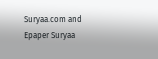Suryaa.com and Epaper Suryaa